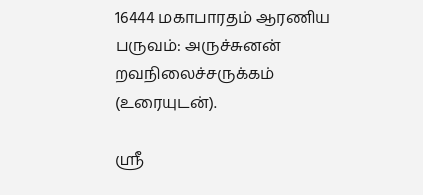16444 மகாபாரதம் ஆரணிய பருவம்: அருச்சுனன் றவநிலைச்சருக்கம் (உரையுடன்).

ஸ்ரீ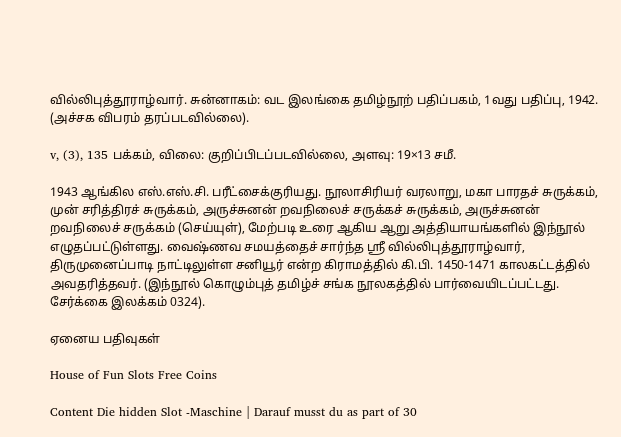வில்லிபுத்தூராழ்வார். சுன்னாகம்: வட இலங்கை தமிழ்நூற் பதிப்பகம், 1வது பதிப்பு, 1942. (அச்சக விபரம் தரப்படவில்லை).

v, (3), 135 பக்கம், விலை: குறிப்பிடப்படவில்லை, அளவு: 19×13 சமீ.

1943 ஆங்கில எஸ்.எஸ்.சி. பரீட்சைக்குரியது. நூலாசிரியர் வரலாறு, மகா பாரதச் சுருக்கம், முன் சரித்திரச் சுருக்கம், அருச்சுனன் றவநிலைச் சருக்கச் சுருக்கம், அருச்சுனன் றவநிலைச் சருக்கம் (செய்யுள்), மேற்படி உரை ஆகிய ஆறு அத்தியாயங்களில் இந்நூல் எழுதப்பட்டுள்ளது. வைஷ்ணவ சமயத்தைச் சார்ந்த ஸ்ரீ வில்லிபுத்தூராழ்வார், திருமுனைப்பாடி நாட்டிலுள்ள சனியூர் என்ற கிராமத்தில் கி.பி. 1450-1471 காலகட்டத்தில் அவதரித்தவர். (இந்நூல் கொழும்புத் தமிழ்ச் சங்க நூலகத்தில் பார்வையிடப்பட்டது. சேர்க்கை இலக்கம் 0324).

ஏனைய பதிவுகள்

House of Fun Slots Free Coins

Content Die hidden Slot -Maschine | Darauf musst du as part of 30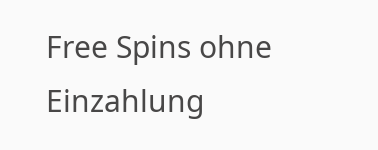Free Spins ohne Einzahlung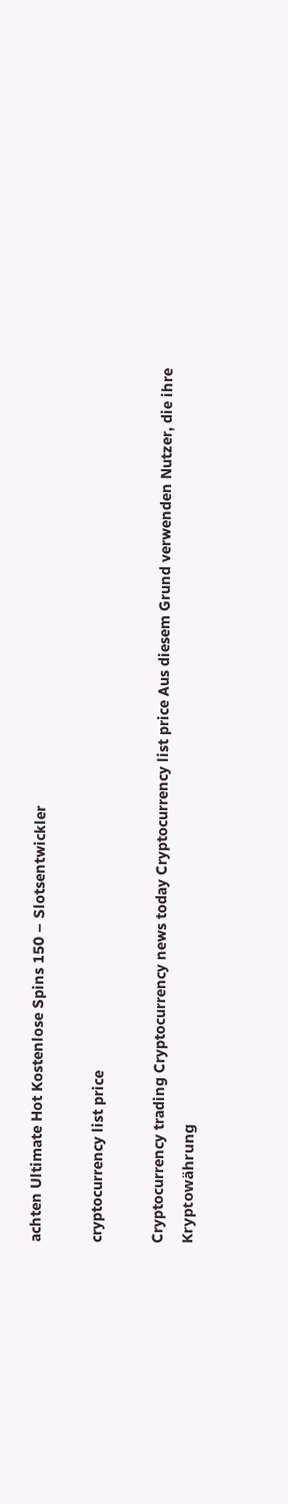achten Ultimate Hot Kostenlose Spins 150 – Slotsentwickler

cryptocurrency list price

Cryptocurrency trading Cryptocurrency news today Cryptocurrency list price Aus diesem Grund verwenden Nutzer, die ihre Kryptowährung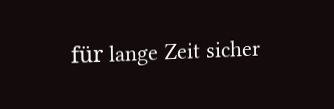für lange Zeit sicher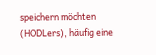speichern möchten (HODLers), häufig eine